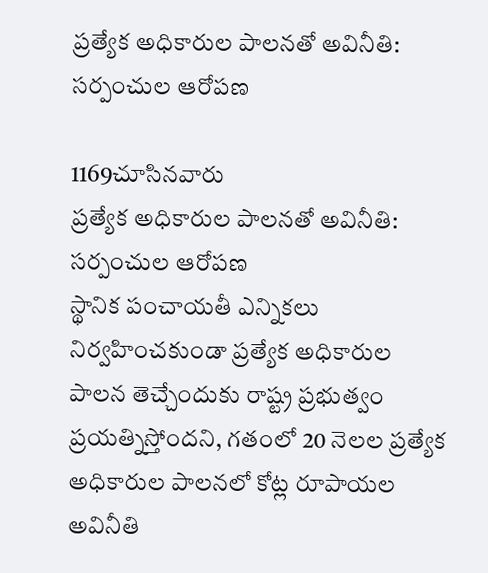ప్రత్యేక అధికారుల పాలనతో అవినీతి: సర్పంచుల ఆరోపణ

1169చూసినవారు
ప్రత్యేక అధికారుల పాలనతో అవినీతి: సర్పంచుల ఆరోపణ
స్థానిక పంచాయతీ ఎన్నికలు నిర్వహించకుండా ప్రత్యేక అధికారుల పాలన తెచ్చేందుకు రాష్ట్ర ప్రభుత్వం ప్రయత్నిస్తోందని, గతంలో 20 నెలల ప్రత్యేక అధికారుల పాలనలో కోట్ల రూపాయల అవినీతి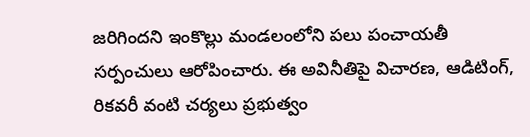జరిగిందని ఇంకొల్లు మండలంలోని పలు పంచాయతీ సర్పంచులు ఆరోపించారు. ఈ అవినీతిపై విచారణ, ఆడిటింగ్, రికవరీ వంటి చర్యలు ప్రభుత్వం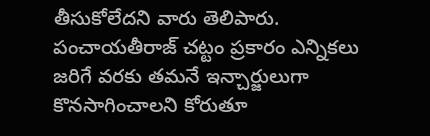తీసుకోలేదని వారు తెలిపారు. పంచాయతీరాజ్ చట్టం ప్రకారం ఎన్నికలు జరిగే వరకు తమనే ఇన్చార్జులుగా కొనసాగించాలని కోరుతూ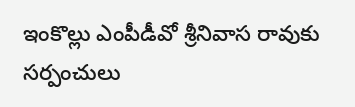ఇంకొల్లు ఎంపీడీవో శ్రీనివాస రావుకు సర్పంచులు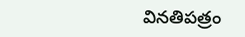వినతిపత్రం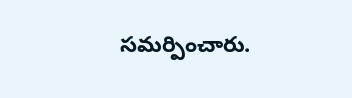సమర్పించారు.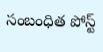సంబంధిత పోస్ట్